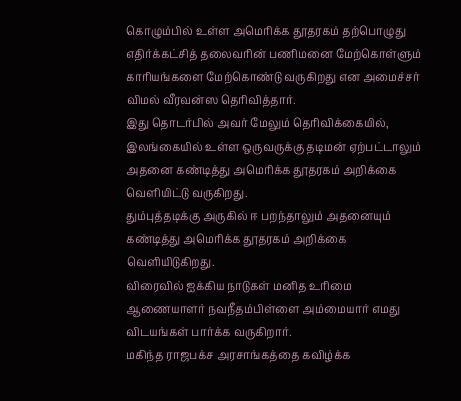கொழும்பில் உள்ள அமெரிக்க தூதரகம் தற்பொழுது எதிர்க்கட்சித் தலைவரின் பணிமனை மேற்கொள்ளும் காரியங்களை மேற்கொண்டு வருகிறது என அமைச்சர் விமல் வீரவன்ஸ தெரிவித்தார்.
இது தொடர்பில் அவர் மேலும் தெரிவிக்கையில்,
இலங்கையில் உள்ள ஒருவருக்கு தடிமன் ஏற்பட்டாலும் அதனை கண்டித்து அமெரிக்க தூதரகம் அறிக்கை வெளியிட்டு வருகிறது.
தும்புத்தடிக்கு அருகில் ஈ பறந்தாலும் அதனையும் கண்டித்து அமெரிக்க தூதரகம் அறிக்கை வெளியிடுகிறது.
விரைவில் ஐக்கிய நாடுகள் மனித உரிமை ஆணையாளர் நவநீதம்பிள்ளை அம்மையார் எமது விடயங்கள் பார்க்க வருகிறார்.
மகிந்த ராஜபக்ச அரசாங்கத்தை கவிழ்க்க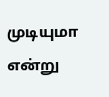முடியுமா என்று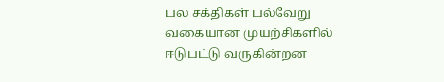பல சக்திகள் பல்வேறு வகையான முயற்சிகளில் ஈடுபட்டு வருகின்றன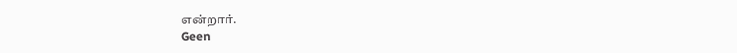என்றார்.
Geen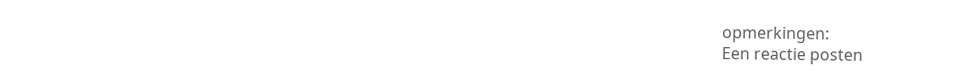opmerkingen:
Een reactie posten